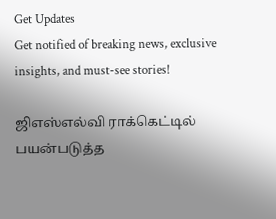Get Updates
Get notified of breaking news, exclusive insights, and must-see stories!

ஜிஎஸ்எல்வி ராக்கெட்டில் பயன்படுத்த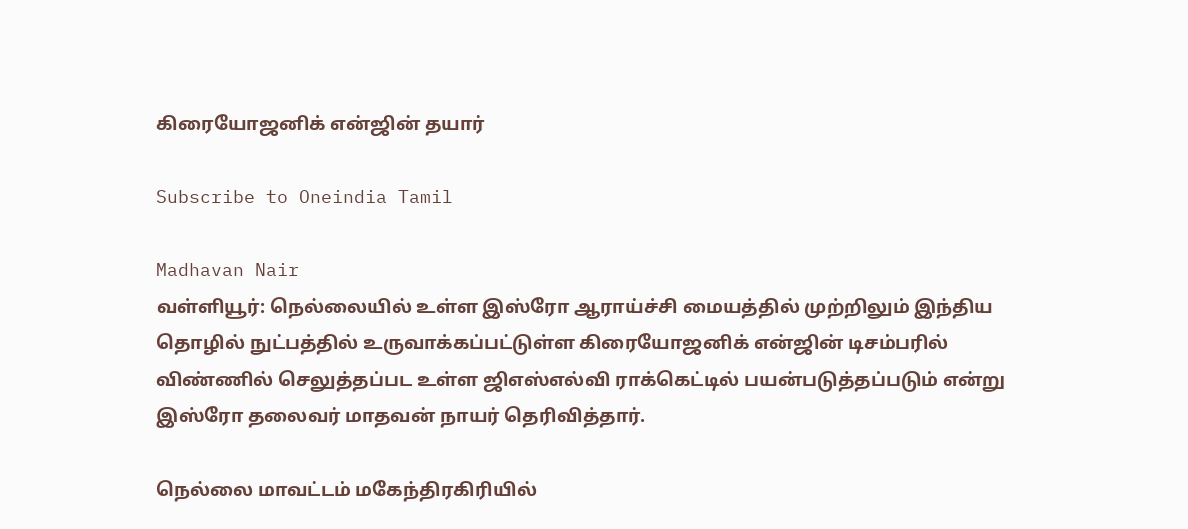கிரையோஜனிக் என்ஜின் தயார்

Subscribe to Oneindia Tamil

Madhavan Nair
வள்ளியூர்: நெல்லையில் உள்ள இஸ்ரோ ஆராய்ச்சி மையத்தில் முற்றிலும் இந்திய தொழில் நுட்பத்தில் உருவாக்கப்பட்டுள்ள கிரையோஜனிக் என்ஜின் டிசம்பரில் விண்ணில் செலுத்தப்பட உள்ள ஜிஎஸ்எல்வி ராக்கெட்டில் பயன்படுத்தப்படும் என்று இஸ்ரோ தலைவர் மாதவன் நாயர் தெரிவித்தார்.

நெல்லை மாவட்டம் மகேந்திரகிரியில்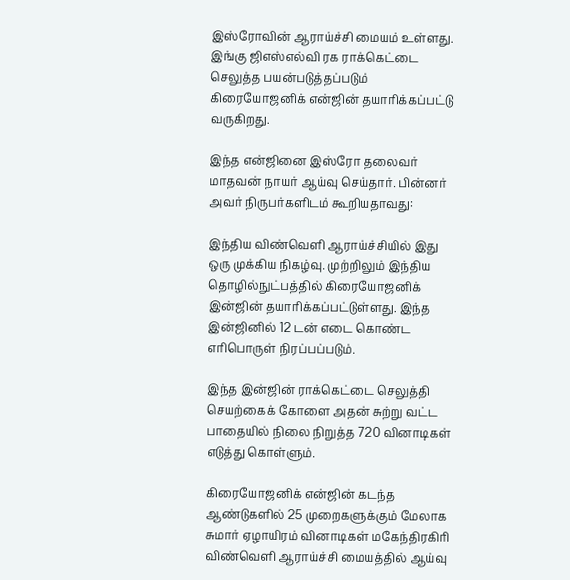இஸ்ரோவின் ஆராய்ச்சி மையம் உள்ளது. இங்கு ஜிஎஸ்எல்வி ரக ராக்கெட்டை செலுத்த பயன்படுத்தப்படும் கிரையோஜனிக் என்ஜின் தயாரிக்கப்பட்டு வருகிறது.

இந்த என்ஜினை இஸ்ரோ தலைவர் மாதவன் நாயர் ஆய்வு செய்தார். பின்னர் அவர் நிருபர்களிடம் கூறியதாவது:

இந்திய விண்வெளி ஆராய்ச்சியில் இது ஒரு முக்கிய நிகழ்வு. முற்றிலும் இந்திய தொழில்நுட்பத்தில் கிரையோஜனிக் இன்ஜின் தயாரிக்கப்பட்டுள்ளது. இந்த இன்ஜினில் 12 டன் எடை கொண்ட எரிபொருள் நிரப்பப்படும்.

இந்த இன்ஜின் ராக்கெட்டை செலுத்தி செயற்கைக் கோளை அதன் சுற்று வட்ட பாதையில் நிலை நிறுத்த 720 வினாடிகள் எடுத்து கொள்ளும்.

கிரையோஜனிக் என்ஜின் கடந்த ஆண்டுகளில் 25 முறைகளுக்கும் மேலாக சுமார் ஏழாயிரம் வினாடிகள் மகேந்திரகிரி விண்வெளி ஆராய்ச்சி மையத்தில் ஆய்வு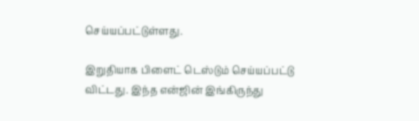செய்யப்பட்டுள்ளது.

இறுதியாக பிளைட் டெஸ்டும் செய்யப்பட்டு விட்டது. இந்த என்ஜின் இங்கிருந்து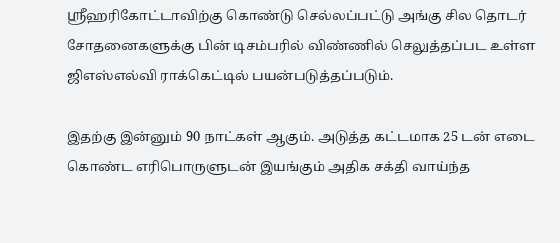ஸ்ரீஹரிகோட்டாவிற்கு கொண்டு செல்லப்பட்டு அங்கு சில தொடர் சோதனைகளுக்கு பின் டிசம்பரில் விண்ணில் செலுத்தப்பட உள்ள ஜிஎஸ்எல்வி ராக்கெட்டில் பயன்படுத்தப்படும்.

இதற்கு இன்னும் 90 நாட்கள் ஆகும். அடுத்த கட்டமாக 25 டன் எடை கொண்ட எரிபொருளுடன் இயங்கும் அதிக சக்தி வாய்ந்த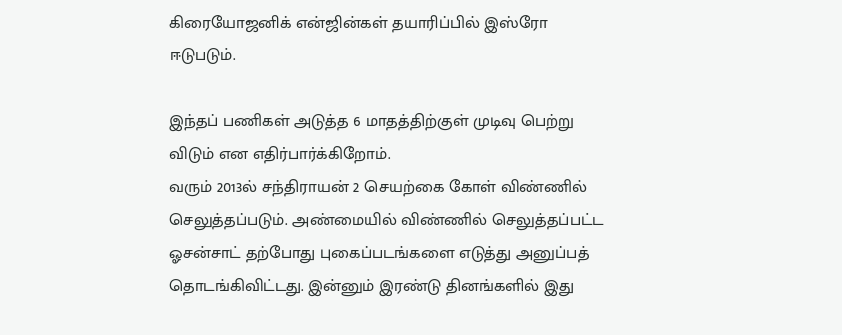கிரையோஜனிக் என்ஜின்கள் தயாரிப்பில் இஸ்ரோ ஈடுபடும்.

இந்தப் பணிகள் அடுத்த 6 மாதத்திற்குள் முடிவு பெற்று விடும் என எதிர்பார்க்கிறோம்.
வரும் 2013ல் சந்திராயன் 2 செயற்கை கோள் விண்ணில் செலுத்தப்படும். அண்மையில் விண்ணில் செலுத்தப்பட்ட ஓசன்சாட் தற்போது புகைப்படங்களை எடுத்து அனுப்பத் தொடங்கிவிட்டது. இன்னும் இரண்டு தினங்களில் இது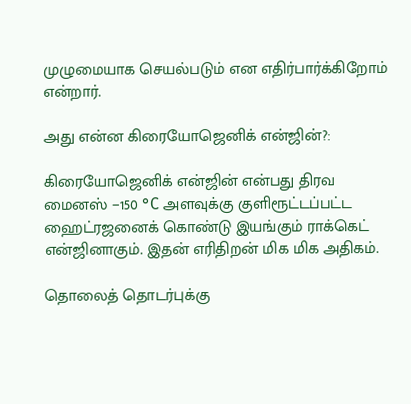முழுமையாக செயல்படும் என எதிர்பார்க்கிறோம் என்றார்.

அது என்ன கிரையோஜெனிக் என்ஜின்?:

கிரையோஜெனிக் என்ஜின் என்பது திரவ மைனஸ் −150 °C அளவுக்கு குளிரூட்டப்பட்ட ஹைட்ரஜனைக் கொண்டு இயங்கும் ராக்கெட் என்ஜினாகும். இதன் எரிதிறன் மிக மிக அதிகம்.

தொலைத் தொடர்புக்கு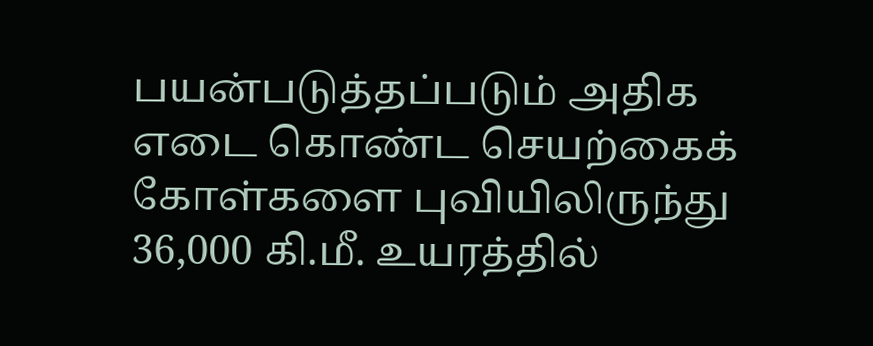பயன்படுத்தப்படும் அதிக எடை கொண்ட செயற்கைக் கோள்களை புவியிலிருந்து 36,000 கி.மீ. உயரத்தில்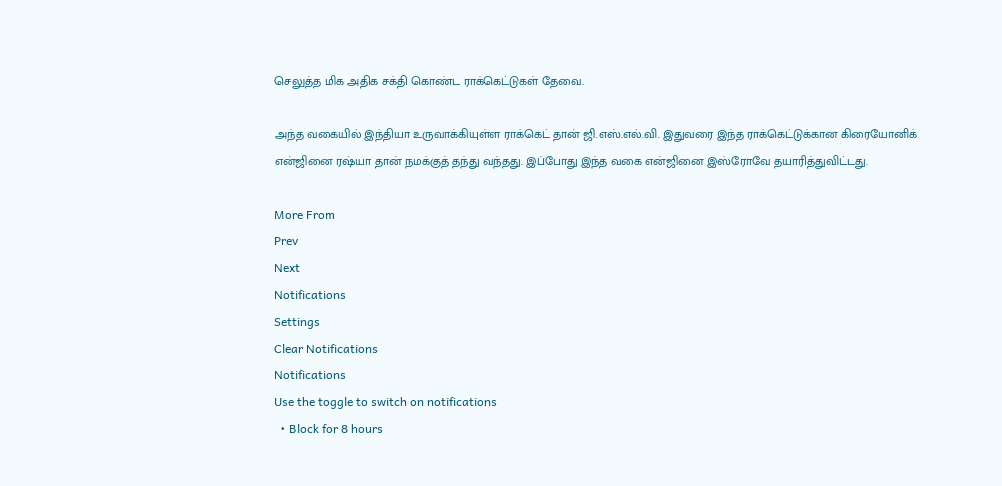செலுத்த மிக அதிக சக்தி கொண்ட ராக்கெட்டுகள் தேவை.

அந்த வகையில் இந்தியா உருவாக்கியுள்ள ராக்கெட் தான் ஜி.எஸ்.எல்.வி. இதுவரை இந்த ராக்கெட்டுக்கான கிரையோனிக் என்ஜினை ரஷ்யா தான் நமக்குத் தந்து வந்தது. இப்போது இந்த வகை என்ஜினை இஸ்ரோவே தயாரித்துவிட்டது.

More From
Prev
Next
Notifications
Settings
Clear Notifications
Notifications
Use the toggle to switch on notifications
  • Block for 8 hours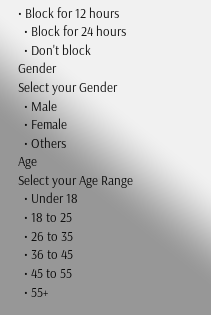• Block for 12 hours
  • Block for 24 hours
  • Don't block
Gender
Select your Gender
  • Male
  • Female
  • Others
Age
Select your Age Range
  • Under 18
  • 18 to 25
  • 26 to 35
  • 36 to 45
  • 45 to 55
  • 55+